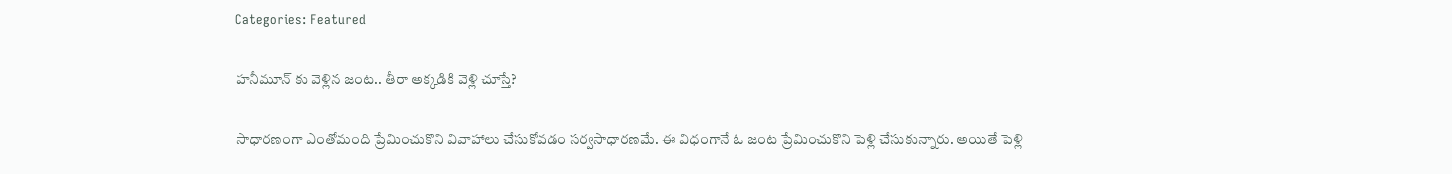Categories: Featured

హనీమూన్ కు వెళ్లిన జంట.. తీరా అక్కడికి వెళ్లి చూస్తే?

సాధారణంగా ఎంతోమంది ప్రేమించుకొని వివాహాలు చేసుకోవడం సర్వసాధారణమే. ఈ విధంగానే ఓ జంట ప్రేమించుకొని పెళ్లి చేసుకున్నారు. అయితే పెళ్లి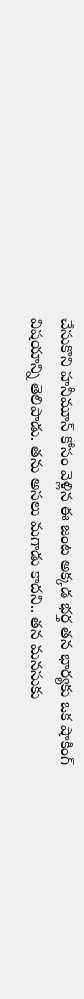చేసుకొని హనీమూన్ కోసం వెళ్లిన ఈ జంట అక్కడ భర్త తన భార్యకు ఒక షాకింగ్ విషయాన్ని తెలిపాడు. తను అసలు మగాడు కాదని.. తన మనసుకు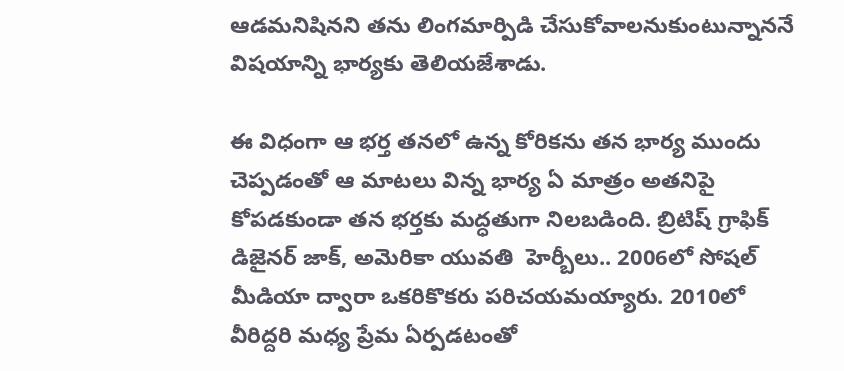ఆడమనిషినని తను లింగమార్పిడి చేసుకోవాలనుకుంటున్నాననే విషయాన్ని భార్యకు తెలియజేశాడు.

ఈ విధంగా ఆ భర్త తనలో ఉన్న కోరికను తన భార్య ముందు చెప్పడంతో ఆ మాటలు విన్న భార్య ఏ మాత్రం అతనిపై కోపడకుండా తన భర్తకు మద్ధతుగా నిలబడింది. బ్రిటిష్ గ్రాఫిక్ డిజైనర్ జాక్, అమెరికా యువతి  హెర్బీలు.. 2006లో సోషల్ మీడియా ద్వారా ఒకరికొకరు పరిచయమయ్యారు. 2010లో వీరిద్దరి మధ్య ప్రేమ ఏర్పడటంతో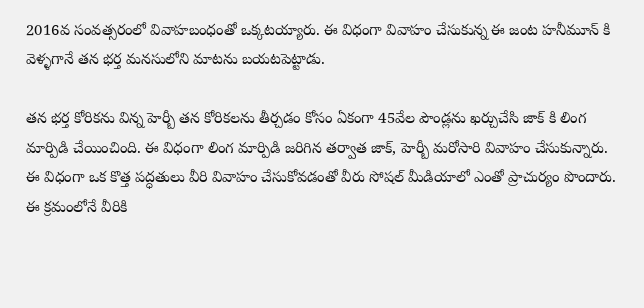2016వ సంవత్సరంలో వివాహబంధంతో ఒక్కటయ్యారు. ఈ విధంగా వివాహం చేసుకున్న ఈ జంట హనీమూన్ కి వెళ్ళగానే తన భర్త మనసులోని మాటను బయటపెట్టాడు.

తన భర్త కోరికను విన్న హెర్బీ తన కోరికలను తీర్చడం కోసం ఏకంగా 45వేల పౌండ్లను ఖర్చుచేసి జాక్ కి లింగ మార్పిడి చేయించింది. ఈ విధంగా లింగ మార్పిడి జరిగిన తర్వాత జాక్, హెర్బీ మరోసారి వివాహం చేసుకున్నారు. ఈ విధంగా ఒక కొత్త పద్ధతులు వీరి వివాహం చేసుకోవడంతో వీరు సోషల్ మీడియాలో ఎంతో ప్రాచుర్యం పొందారు. ఈ క్రమంలోనే వీరికి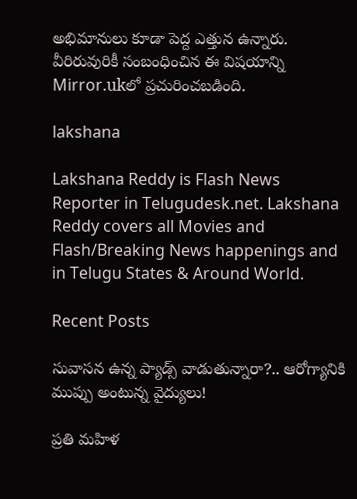అభిమానులు కూడా పెద్ద ఎత్తున ఉన్నారు. వీరిరువురికీ సంబంధించిన ఈ విషయాన్ని Mirror.ukలో ప్రచురించబడింది.

lakshana

Lakshana Reddy is Flash News Reporter in Telugudesk.net. Lakshana Reddy covers all Movies and Flash/Breaking News happenings and in Telugu States & Around World.

Recent Posts

సువాసన ఉన్న ప్యాడ్స్ వాడుతున్నారా?.. ఆరోగ్యానికి ముప్పు అంటున్న వైద్యులు!

ప్రతి మహిళ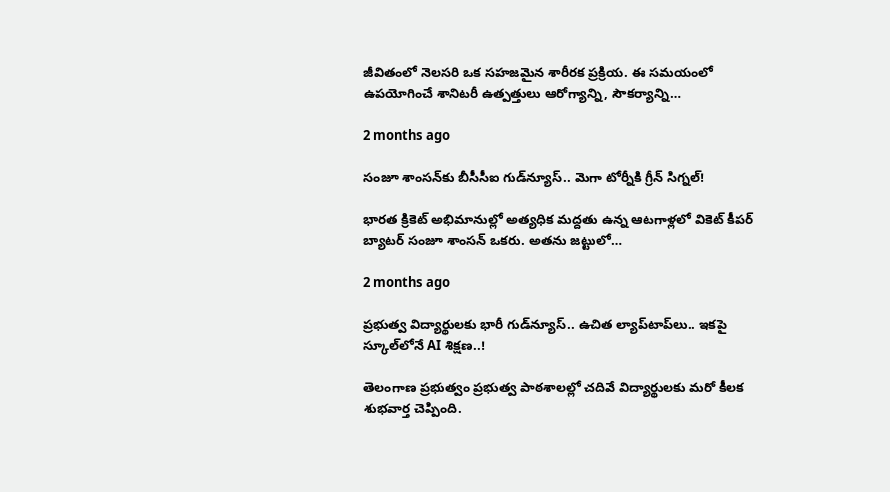జీవితంలో నెలసరి ఒక సహజమైన శారీరక ప్రక్రియ. ఈ సమయంలో ఉపయోగించే శానిటరీ ఉత్పత్తులు ఆరోగ్యాన్ని, సౌకర్యాన్ని…

2 months ago

సంజూ శాంసన్‌కు బీసీసీఐ గుడ్‌న్యూస్.. మెగా టోర్నీకి గ్రీన్ సిగ్నల్!

భారత క్రికెట్ అభిమానుల్లో అత్యధిక మద్దతు ఉన్న ఆటగాళ్లలో వికెట్ కీపర్ బ్యాటర్ సంజూ శాంసన్ ఒకరు. అతను జట్టులో…

2 months ago

ప్రభుత్వ విద్యార్థులకు భారీ గుడ్‌న్యూస్.. ఉచిత ల్యాప్‌టాప్‌లు.. ఇకపై స్కూల్‌లోనే AI శిక్షణ..!

తెలంగాణ ప్రభుత్వం ప్రభుత్వ పాఠశాలల్లో చదివే విద్యార్థులకు మరో కీలక శుభవార్త చెప్పింది.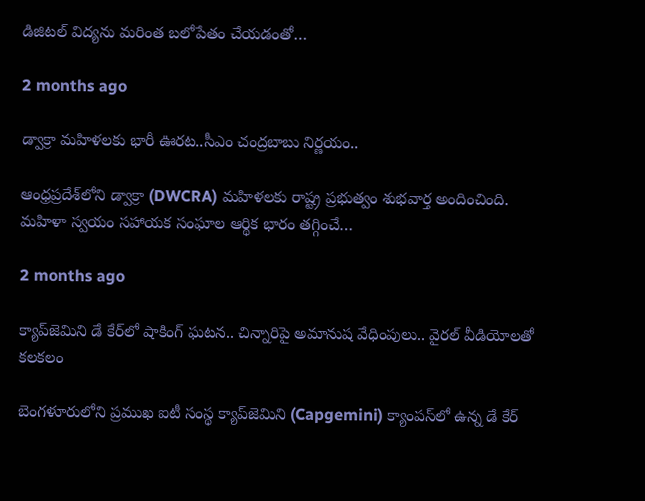డిజిటల్ విద్యను మరింత బలోపేతం చేయడంతో…

2 months ago

డ్వాక్రా మహిళలకు భారీ ఊరట..సీఎం చంద్రబాబు నిర్ణయం..

ఆంధ్రప్రదేశ్‌లోని డ్వాక్రా (DWCRA) మహిళలకు రాష్ట్ర ప్రభుత్వం శుభవార్త అందించింది. మహిళా స్వయం సహాయక సంఘాల ఆర్థిక భారం తగ్గించే…

2 months ago

క్యాప్‌జెమిని డే కేర్‌లో షాకింగ్ ఘటన.. చిన్నారిపై అమానుష వేధింపులు.. వైరల్ వీడియోలతో కలకలం

బెంగళూరులోని ప్రముఖ ఐటీ సంస్థ క్యాప్‌జెమిని (Capgemini) క్యాంపస్‌లో ఉన్న డే కేర్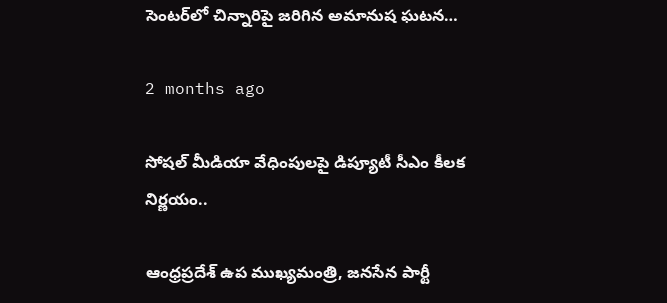సెంటర్‌లో చిన్నారిపై జరిగిన అమానుష ఘటన…

2 months ago

సోషల్ మీడియా వేధింపులపై డిప్యూటీ సీఎం కీలక నిర్ణయం..

ఆంధ్రప్రదేశ్ ఉప ముఖ్యమంత్రి, జనసేన పార్టీ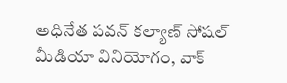అధినేత పవన్ కల్యాణ్ సోషల్ మీడియా వినియోగం, వాక్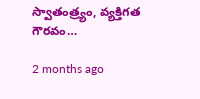స్వాతంత్ర్యం, వ్యక్తిగత గౌరవం…

2 months ago